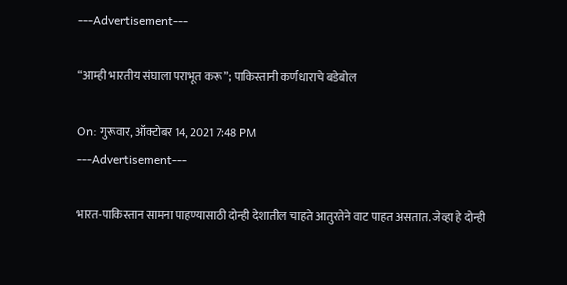---Advertisement---

“आम्ही भारतीय संघाला पराभूत करू”; पाकिस्तानी कर्णधाराचे बडेबोल

On: गुरूवार, ऑक्टोबर 14, 2021 7:48 PM
---Advertisement---

भारत-पाकिस्तान सामना पाहण्यासाठी दोन्ही देशातील चाहते आतुरतेने वाट पाहत असतात. जेव्हा हे दोन्ही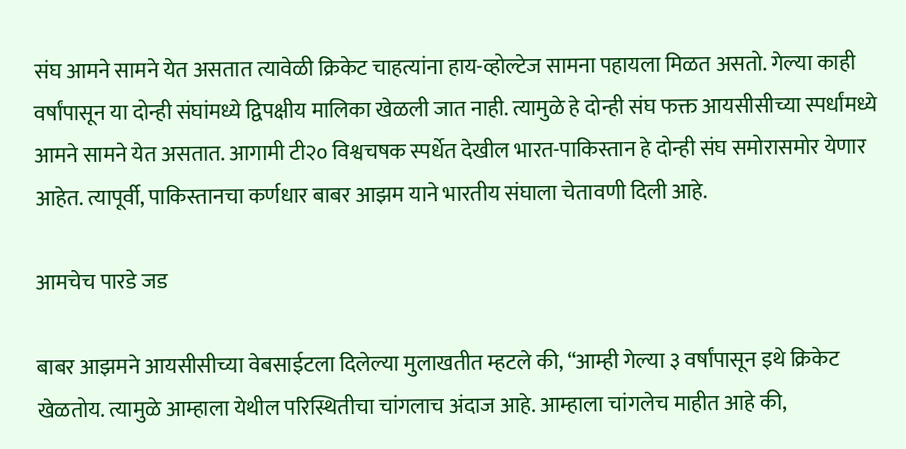संघ आमने सामने येत असतात त्यावेळी क्रिकेट चाहत्यांना हाय-व्होल्टेज सामना पहायला मिळत असतो. गेल्या काही वर्षांपासून या दोन्ही संघांमध्ये द्विपक्षीय मालिका खेळली जात नाही. त्यामुळे हे दोन्ही संघ फक्त आयसीसीच्या स्पर्धांमध्ये आमने सामने येत असतात. आगामी टी२० विश्वचषक स्पर्धेत देखील भारत-पाकिस्तान हे दोन्ही संघ समोरासमोर येणार आहेत. त्यापूर्वी, पाकिस्तानचा कर्णधार बाबर आझम याने भारतीय संघाला चेतावणी दिली आहे.

आमचेच पारडे जड

बाबर आझमने आयसीसीच्या वेबसाईटला दिलेल्या मुलाखतीत म्हटले की, “आम्ही गेल्या ३ वर्षांपासून इथे क्रिकेट खेळतोय. त्यामुळे आम्हाला येथील परिस्थितीचा चांगलाच अंदाज आहे. आम्हाला चांगलेच माहीत आहे की,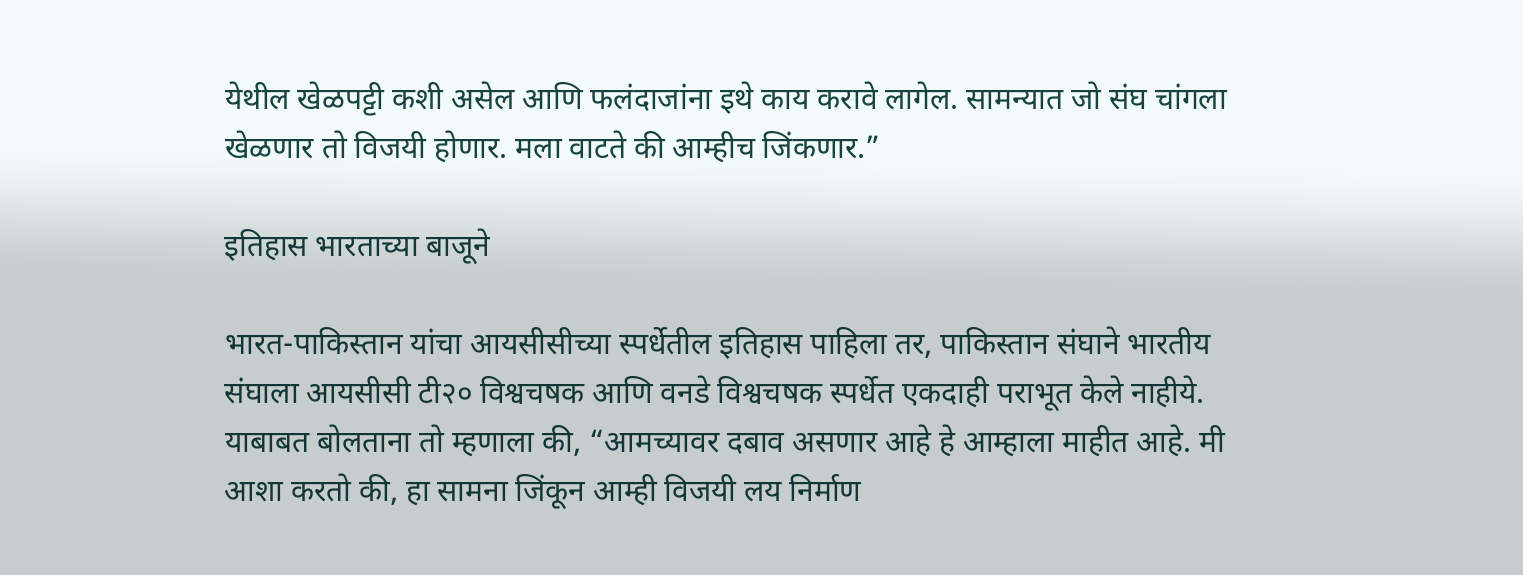येथील खेळपट्टी कशी असेल आणि फलंदाजांना इथे काय करावे लागेल. सामन्यात जो संघ चांगला खेळणार तो विजयी होणार. मला वाटते की आम्हीच जिंकणार.”

इतिहास भारताच्या बाजूने

भारत-पाकिस्तान यांचा आयसीसीच्या स्पर्धेतील इतिहास पाहिला तर, पाकिस्तान संघाने भारतीय संघाला आयसीसी टी२० विश्वचषक आणि वनडे विश्वचषक स्पर्धेत एकदाही पराभूत केले नाहीये. याबाबत बोलताना तो म्हणाला की, “आमच्यावर दबाव असणार आहे हे आम्हाला माहीत आहे. मी आशा करतो की, हा सामना जिंकून आम्ही विजयी लय निर्माण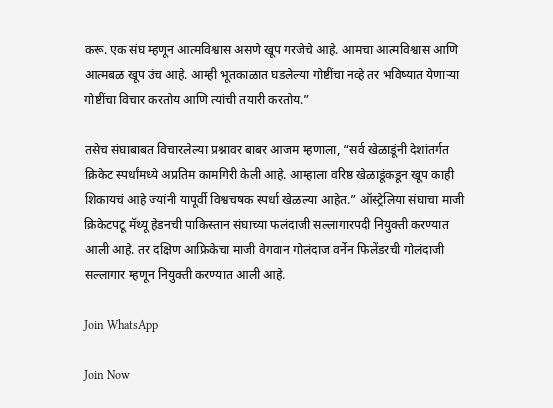करू. एक संघ म्हणून आत्मविश्वास असणे खूप गरजेचे आहे. आमचा आत्मविश्वास आणि आत्मबळ खूप उंच आहे. आम्ही भूतकाळात घडलेल्या गोष्टींचा नव्हे तर भविष्यात येणाऱ्या गोष्टींचा विचार करतोय आणि त्यांची तयारी करतोय.”

तसेच संघाबाबत विचारलेल्या प्रश्नावर बाबर आजम म्हणाला, “सर्व खेळाडूंनी देशांतर्गत क्रिकेट स्पर्धांमध्ये अप्रतिम कामगिरी केली आहे. आम्हाला वरिष्ठ खेळाडूंकडून खूप काही शिकायचं आहे ज्यांनी यापूर्वी विश्वचषक स्पर्धा खेळल्या आहेत.” ऑस्ट्रेलिया संघाचा माजी क्रिकेटपटू मॅथ्यू हेडनची पाकिस्तान संघाच्या फलंदाजी सल्लागारपदी नियुक्ती करण्यात आली आहे. तर दक्षिण आफ्रिकेचा माजी वेगवान गोलंदाज वर्नेन फिलेंडरची गोलंदाजी सल्लागार म्हणून नियुक्ती करण्यात आली आहे.

Join WhatsApp

Join Now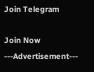Join Telegram

Join Now
---Advertisement---